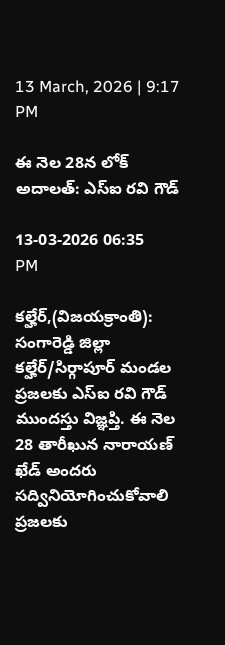13 March, 2026 | 9:17 PM

ఈ నెల 28న లోక్ అదాలత్: ఎస్ఐ రవి గౌడ్

13-03-2026 06:35 PM

కల్హేర్,(విజయక్రాంతి): సంగారెడ్డి జిల్లా కల్హేర్/సిర్గాపూర్ మండల ప్రజలకు ఎస్ఐ రవి గౌడ్ ముందస్తు విజ్ఞప్తి. ఈ నెల 28 తారీఖున నారాయణ్ ఖేడ్ అందరు సద్వినియోగించుకోవాలి ప్రజలకు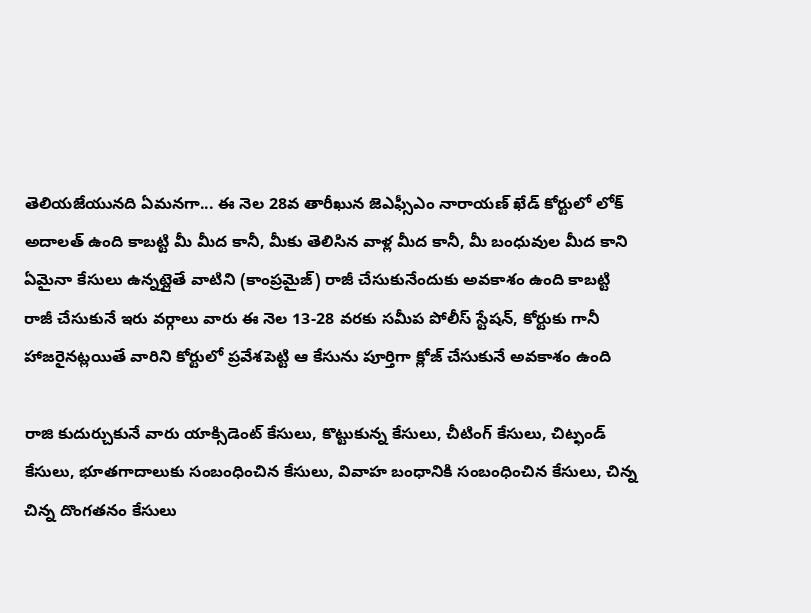తెలియజేయునది ఏమనగా... ఈ నెల 28వ తారీఖున జెఎఫ్సీఎం నారాయణ్ ఖేడ్ కోర్టులో లోక్ అదాలత్ ఉంది కాబట్టి మీ మీద కానీ, మీకు తెలిసిన వాళ్ల మీద కానీ, మీ బంధువుల మీద కాని ఏమైనా కేసులు ఉన్నట్లైతే వాటిని (కాంప్రమైజ్) రాజీ చేసుకునేందుకు అవకాశం ఉంది కాబట్టి రాజీ చేసుకునే ఇరు వర్గాలు వారు ఈ నెల 13-28 వరకు సమీప పోలీస్ స్టేషన్‌, కోర్టుకు గానీ హాజరైనట్లయితే వారిని కోర్టులో ప్రవేశపెట్టి ఆ కేసును పూర్తిగా క్లోజ్ చేసుకునే అవకాశం ఉంది

రాజి కుదుర్చుకునే వారు యాక్సిడెంట్ కేసులు, కొట్టుకున్న కేసులు, చీటింగ్ కేసులు, చిట్ఫండ్ కేసులు, భూతగాదాలుకు సంబంధించిన కేసులు, వివాహ బంధానికి సంబంధించిన కేసులు, చిన్న చిన్న దొంగతనం కేసులు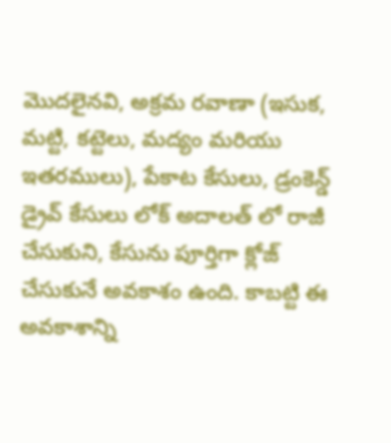మొదలైనవి, అక్రమ రవాణా (ఇసుక, మట్టి, కట్టెలు, మద్యం మరియు ఇతరములు), పేకాట కేసులు, డ్రంకెన్డ్ డ్రైవ్ కేసులు లోక్ అదాలత్ లో రాజీ చేసుకుని, కేసును పూర్తిగా క్లోజ్ చేసుకునే అవకాశం ఉంది. కాబట్టి ఈ అవకాశాన్ని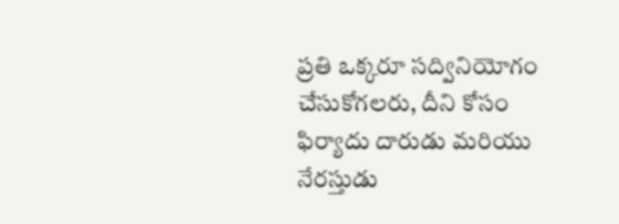ప్రతి ఒక్కరూ సద్వినియోగం చేసుకోగలరు, దీని కోసం ఫిర్యాదు దారుడు మరియు నేరస్తుడు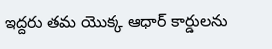ఇద్దరు తమ యొక్క ఆధార్ కార్డులను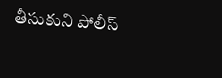తీసుకుని పోలీస్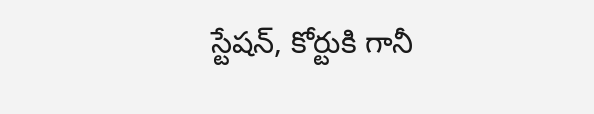స్టేషన్‌, కోర్టుకి గానీ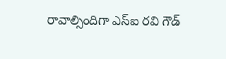రావాల్సిందిగా ఎస్ఐ రవి గౌడ్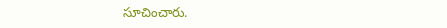సూచించారు.